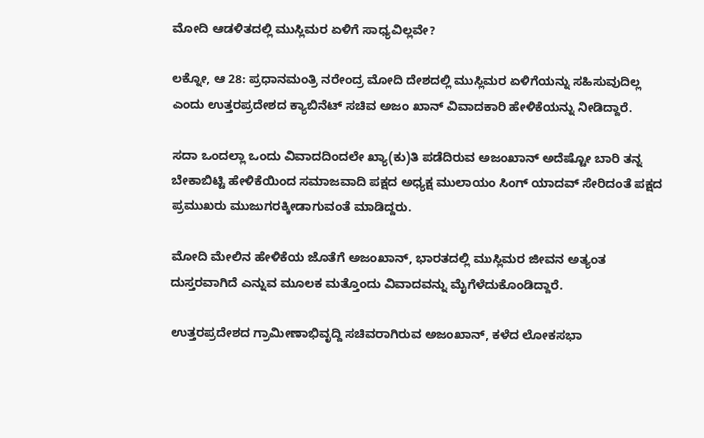ಮೋದಿ ಆಡಳಿತದಲ್ಲಿ ಮುಸ್ಲಿಮರ ಏಳಿಗೆ ಸಾಧ್ಯವಿಲ್ಲವೇ?

ಲಕ್ನೋ, ಆ 28: ಪ್ರಧಾನಮಂತ್ರಿ ನರೇಂದ್ರ ಮೋದಿ ದೇಶದಲ್ಲಿ ಮುಸ್ಲಿಮರ ಏಳಿಗೆಯನ್ನು ಸಹಿಸುವುದಿಲ್ಲ ಎಂದು ಉತ್ತರಪ್ರದೇಶದ ಕ್ಯಾಬಿನೆಟ್ ಸಚಿವ ಅಜಂ ಖಾನ್ ವಿವಾದಕಾರಿ ಹೇಳಿಕೆಯನ್ನು ನೀಡಿದ್ದಾರೆ.

ಸದಾ ಒಂದಲ್ಲಾ ಒಂದು ವಿವಾದದಿಂದಲೇ ಖ್ಯಾ(ಕು)ತಿ ಪಡೆದಿರುವ ಅಜಂಖಾನ್ ಅದೆಷ್ಟೋ ಬಾರಿ ತನ್ನ ಬೇಕಾಬಿಟ್ಟಿ ಹೇಳಿಕೆಯಿಂದ ಸಮಾಜವಾದಿ ಪಕ್ಷದ ಅಧ್ಯಕ್ಷ ಮುಲಾಯಂ ಸಿಂಗ್ ಯಾದವ್ ಸೇರಿದಂತೆ ಪಕ್ಷದ ಪ್ರಮುಖರು ಮುಜುಗರಕ್ಕೀಡಾಗುವಂತೆ ಮಾಡಿದ್ದರು.

ಮೋದಿ ಮೇಲಿನ ಹೇಳಿಕೆಯ ಜೊತೆಗೆ ಅಜಂಖಾನ್, ಭಾರತದಲ್ಲಿ ಮುಸ್ಲಿಮರ ಜೀವನ ಅತ್ಯಂತ ದುಸ್ತರವಾಗಿದೆ ಎನ್ನುವ ಮೂಲಕ ಮತ್ತೊಂದು ವಿವಾದವನ್ನು ಮೈಗೆಳೆದುಕೊಂಡಿದ್ದಾರೆ.

ಉತ್ತರಪ್ರದೇಶದ ಗ್ರಾಮೀಣಾಭಿವೃದ್ದಿ ಸಚಿವರಾಗಿರುವ ಅಜಂಖಾನ್, ಕಳೆದ ಲೋಕಸಭಾ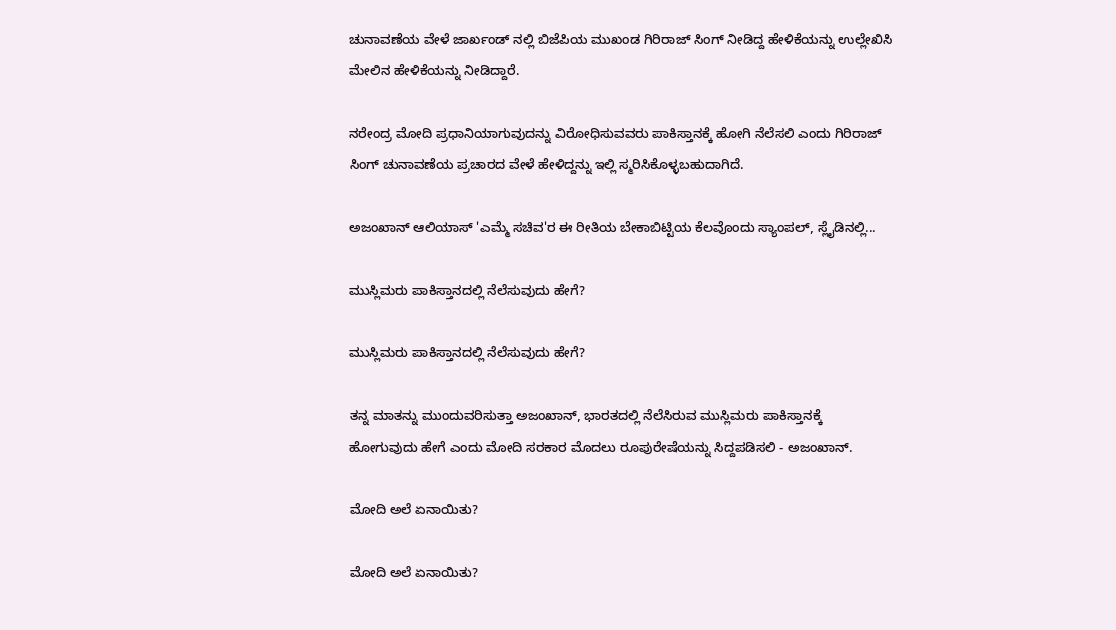ಚುನಾವಣೆಯ ವೇಳೆ ಜಾರ್ಖಂಡ್ ನಲ್ಲಿ ಬಿಜೆಪಿಯ ಮುಖಂಡ ಗಿರಿರಾಜ್ ಸಿಂಗ್ ನೀಡಿದ್ದ ಹೇಳಿಕೆಯನ್ನು ಉಲ್ಲೇಖಿಸಿ ಮೇಲಿನ ಹೇಳಿಕೆಯನ್ನು ನೀಡಿದ್ದಾರೆ.

ನರೇಂದ್ರ ಮೋದಿ ಪ್ರಧಾನಿಯಾಗುವುದನ್ನು ವಿರೋಧಿಸುವವರು ಪಾಕಿಸ್ತಾನಕ್ಕೆ ಹೋಗಿ ನೆಲೆಸಲಿ ಎಂದು ಗಿರಿರಾಜ್ ಸಿಂಗ್ ಚುನಾವಣೆಯ ಪ್ರಚಾರದ ವೇಳೆ ಹೇಳಿದ್ದನ್ನು ಇಲ್ಲಿ ಸ್ಮರಿಸಿಕೊಳ್ಳಬಹುದಾಗಿದೆ.

ಅಜಂಖಾನ್ ಆಲಿಯಾಸ್ 'ಎಮ್ಮೆ ಸಚಿವ'ರ ಈ ರೀತಿಯ ಬೇಕಾಬಿಟ್ಟಿಯ ಕೆಲವೊಂದು ಸ್ಯಾಂಪಲ್, ಸ್ಲೈಡಿನಲ್ಲಿ...

ಮುಸ್ಲಿಮರು ಪಾಕಿಸ್ತಾನದಲ್ಲಿ ನೆಲೆಸುವುದು ಹೇಗೆ?

ಮುಸ್ಲಿಮರು ಪಾಕಿಸ್ತಾನದಲ್ಲಿ ನೆಲೆಸುವುದು ಹೇಗೆ?

ತನ್ನ ಮಾತನ್ನು ಮುಂದುವರಿಸುತ್ತಾ ಅಜಂಖಾನ್, ಭಾರತದಲ್ಲಿ ನೆಲೆಸಿರುವ ಮುಸ್ಲಿಮರು ಪಾಕಿಸ್ತಾನಕ್ಕೆ ಹೋಗುವುದು ಹೇಗೆ ಎಂದು ಮೋದಿ ಸರಕಾರ ಮೊದಲು ರೂಪುರೇಷೆಯನ್ನು ಸಿದ್ದಪಡಿಸಲಿ - ಅಜಂಖಾನ್.

ಮೋದಿ ಅಲೆ ಏನಾಯಿತು?

ಮೋದಿ ಅಲೆ ಏನಾಯಿತು?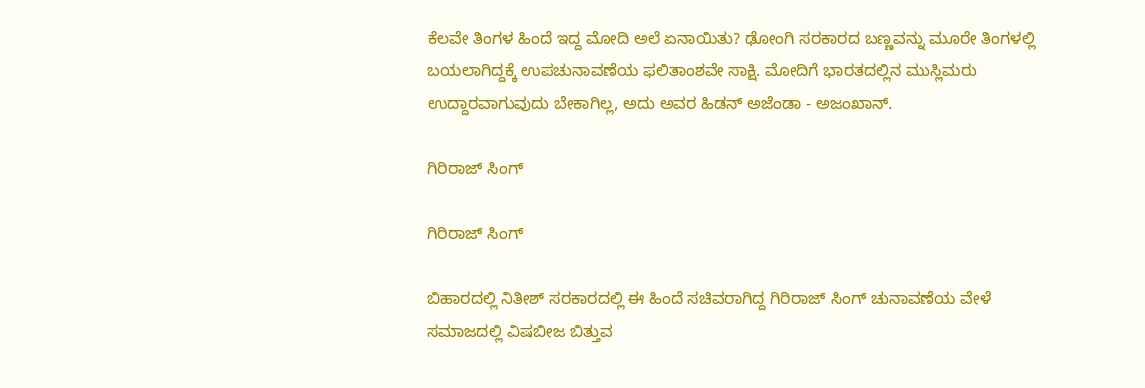ಕೆಲವೇ ತಿಂಗಳ ಹಿಂದೆ ಇದ್ದ ಮೋದಿ ಅಲೆ ಏನಾಯಿತು? ಢೋಂಗಿ ಸರಕಾರದ ಬಣ್ಣವನ್ನು ಮೂರೇ ತಿಂಗಳಲ್ಲಿ ಬಯಲಾಗಿದ್ದಕ್ಕೆ ಉಪಚುನಾವಣೆಯ ಫಲಿತಾಂಶವೇ ಸಾಕ್ಷಿ. ಮೋದಿಗೆ ಭಾರತದಲ್ಲಿನ ಮುಸ್ಲಿಮರು ಉದ್ದಾರವಾಗುವುದು ಬೇಕಾಗಿಲ್ಲ, ಅದು ಅವರ ಹಿಡನ್ ಅಜೆಂಡಾ - ಅಜಂಖಾನ್.

ಗಿರಿರಾಜ್ ಸಿಂಗ್

ಗಿರಿರಾಜ್ ಸಿಂಗ್

ಬಿಹಾರದಲ್ಲಿ ನಿತೀಶ್ ಸರಕಾರದಲ್ಲಿ ಈ ಹಿಂದೆ ಸಚಿವರಾಗಿದ್ದ ಗಿರಿರಾಜ್ ಸಿಂಗ್ ಚುನಾವಣೆಯ ವೇಳೆ ಸಮಾಜದಲ್ಲಿ ವಿಷಬೀಜ ಬಿತ್ತುವ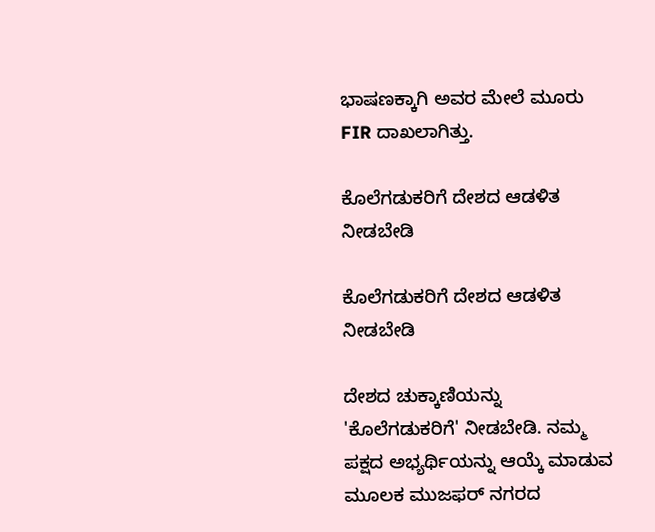ಭಾಷಣಕ್ಕಾಗಿ ಅವರ ಮೇಲೆ ಮೂರು FIR ದಾಖಲಾಗಿತ್ತು.

ಕೊಲೆಗಡುಕರಿಗೆ ದೇಶದ ಆಡಳಿತ ನೀಡಬೇಡಿ

ಕೊಲೆಗಡುಕರಿಗೆ ದೇಶದ ಆಡಳಿತ ನೀಡಬೇಡಿ

ದೇಶದ ಚುಕ್ಕಾಣಿಯನ್ನು 'ಕೊಲೆಗಡುಕರಿಗೆ' ನೀಡಬೇಡಿ. ನಮ್ಮ ಪಕ್ಷದ ಅಭ್ಯರ್ಥಿಯನ್ನು ಆಯ್ಕೆ ಮಾಡುವ ಮೂಲಕ ಮುಜಫರ್ ನಗರದ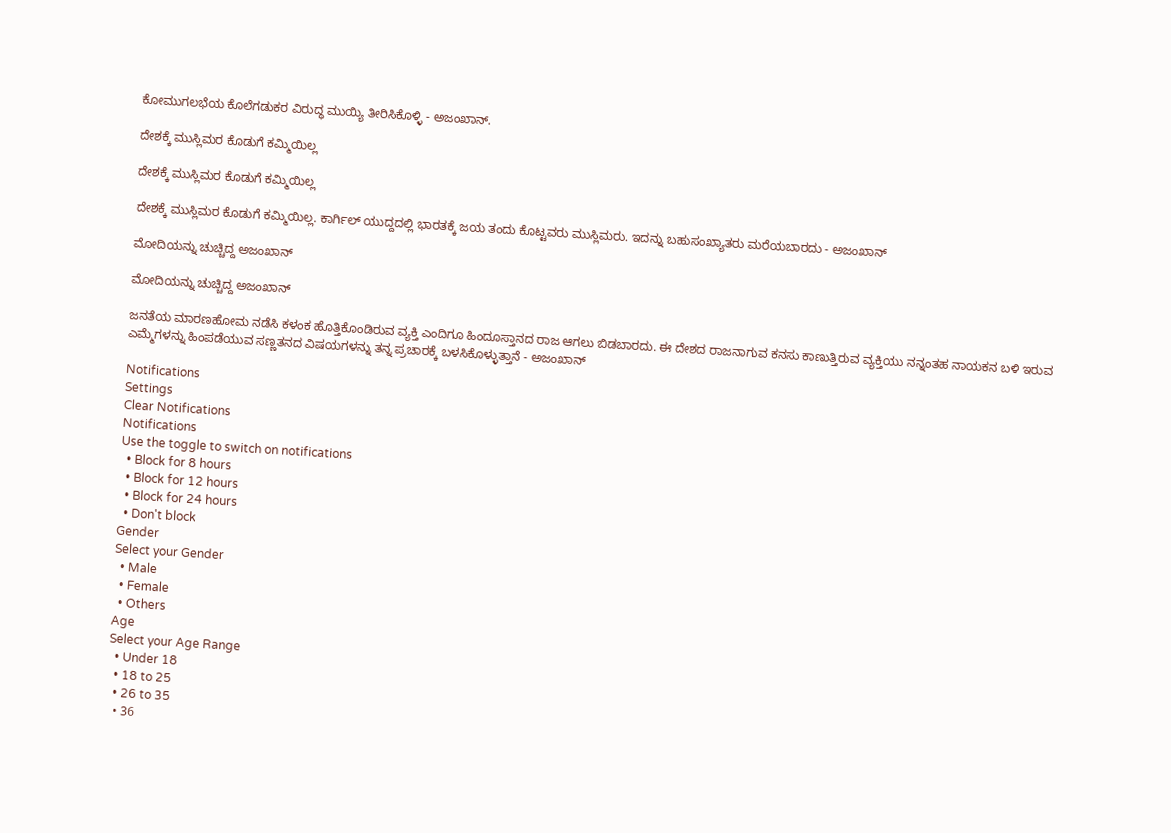ಕೋಮುಗಲಭೆಯ ಕೊಲೆಗಡುಕರ ವಿರುದ್ಧ ಮುಯ್ಯಿ ತೀರಿಸಿಕೊಳ್ಳಿ - ಅಜಂಖಾನ್.

ದೇಶಕ್ಕೆ ಮುಸ್ಲಿಮರ ಕೊಡುಗೆ ಕಮ್ಮಿಯಿಲ್ಲ

ದೇಶಕ್ಕೆ ಮುಸ್ಲಿಮರ ಕೊಡುಗೆ ಕಮ್ಮಿಯಿಲ್ಲ

ದೇಶಕ್ಕೆ ಮುಸ್ಲಿಮರ ಕೊಡುಗೆ ಕಮ್ಮಿಯಿಲ್ಲ. ಕಾರ್ಗಿಲ್ ಯುದ್ದದಲ್ಲಿ ಭಾರತಕ್ಕೆ ಜಯ ತಂದು ಕೊಟ್ಟವರು ಮುಸ್ಲಿಮರು. ಇದನ್ನು ಬಹುಸಂಖ್ಯಾತರು ಮರೆಯಬಾರದು - ಅಜಂಖಾನ್

ಮೋದಿಯನ್ನು ಚುಚ್ಚಿದ್ದ ಅಜಂಖಾನ್

ಮೋದಿಯನ್ನು ಚುಚ್ಚಿದ್ದ ಅಜಂಖಾನ್

ಜನತೆಯ ಮಾರಣಹೋಮ ನಡೆಸಿ ಕಳಂಕ ಹೊತ್ತಿಕೊಂಡಿರುವ ವ್ಯಕ್ತಿ ಎಂದಿಗೂ ಹಿಂದೂಸ್ತಾನದ ರಾಜ ಆಗಲು ಬಿಡಬಾರದು. ಈ ದೇಶದ ರಾಜನಾಗುವ ಕನಸು ಕಾಣುತ್ತಿರುವ ವ್ಯಕ್ತಿಯು ನನ್ನಂತಹ ನಾಯಕನ ಬಳಿ ಇರುವ ಎಮ್ಮೆಗಳನ್ನು ಹಿಂಪಡೆಯುವ ಸಣ್ಣತನದ ವಿಷಯಗಳನ್ನು ತನ್ನ ಪ್ರಚಾರಕ್ಕೆ ಬಳಸಿಕೊಳ್ಳುತ್ತಾನೆ - ಅಜಂಖಾನ್

Notifications
Settings
Clear Notifications
Notifications
Use the toggle to switch on notifications
  • Block for 8 hours
  • Block for 12 hours
  • Block for 24 hours
  • Don't block
Gender
Select your Gender
  • Male
  • Female
  • Others
Age
Select your Age Range
  • Under 18
  • 18 to 25
  • 26 to 35
  • 36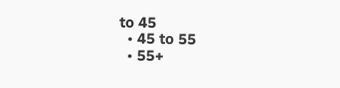to 45
  • 45 to 55
  • 55+